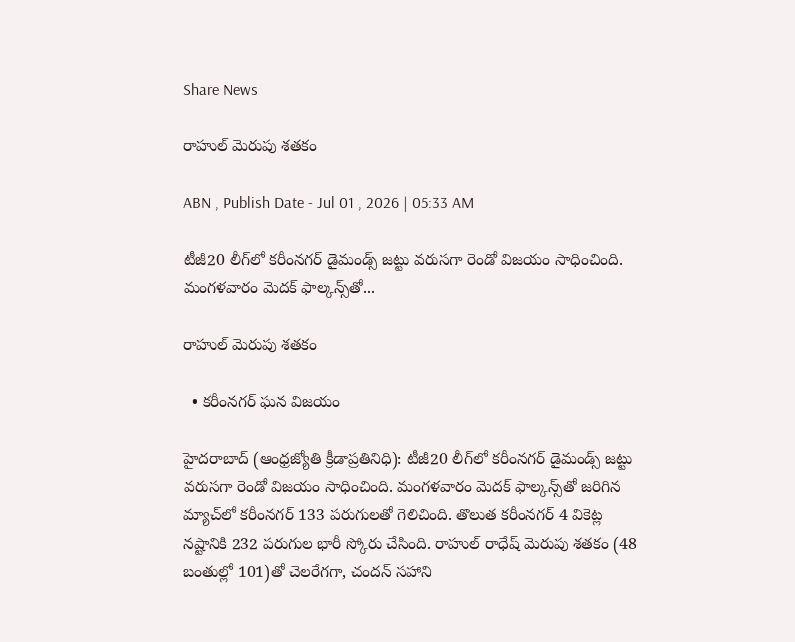Share News

రాహుల్‌ మెరుపు శతకం

ABN , Publish Date - Jul 01 , 2026 | 05:33 AM

టీజీ20 లీగ్‌లో కరీంనగర్‌ డైమండ్స్‌ జట్టు వరుసగా రెండో విజయం సాధించింది. మంగళవారం మెదక్‌ ఫాల్కన్స్‌తో...

రాహుల్‌ మెరుపు శతకం

  • కరీంనగర్‌ ఘన విజయం

హైదరాబాద్‌ (ఆంధ్రజ్యోతి క్రీడాప్రతినిధి): టీజీ20 లీగ్‌లో కరీంనగర్‌ డైమండ్స్‌ జట్టు వరుసగా రెండో విజయం సాధించింది. మంగళవారం మెదక్‌ ఫాల్కన్స్‌తో జరిగిన మ్యాచ్‌లో కరీంనగర్‌ 133 పరుగులతో గెలిచింది. తొలుత కరీంనగర్‌ 4 వికెట్ల నష్టానికి 232 పరుగుల భారీ స్కోరు చేసింది. రాహుల్‌ రాధేష్‌ మెరుపు శతకం (48 బంతుల్లో 101)తో చెలరేగగా, చందన్‌ సహాని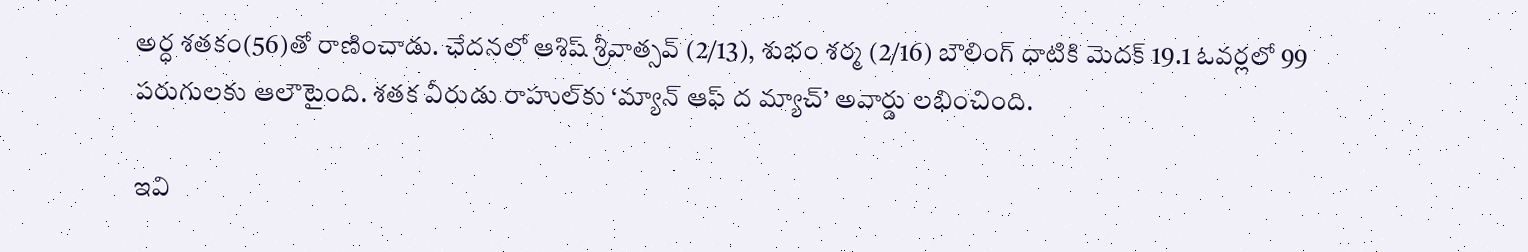అర్ధ శతకం(56)తో రాణించాడు. ఛేదనలో ఆశిష్‌ శ్రీవాత్సవ్‌ (2/13), శుభం శర్మ (2/16) బౌలింగ్‌ ధాటికి మెదక్‌ 19.1 ఓవర్లలో 99 పరుగులకు ఆలౌటైంది. శతక వీరుడు రాహుల్‌కు ‘మ్యాన్‌ ఆఫ్‌ ద మ్యాచ్‌’ అవార్డు లభించింది.

ఇవి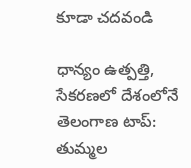కూడా చదవండి

ధాన్యం ఉత్పత్తి, సేకరణలో దేశంలోనే తెలంగాణ టాప్‌: తుమ్మల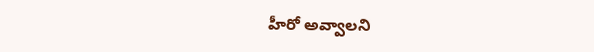హీరో అవ్వాలని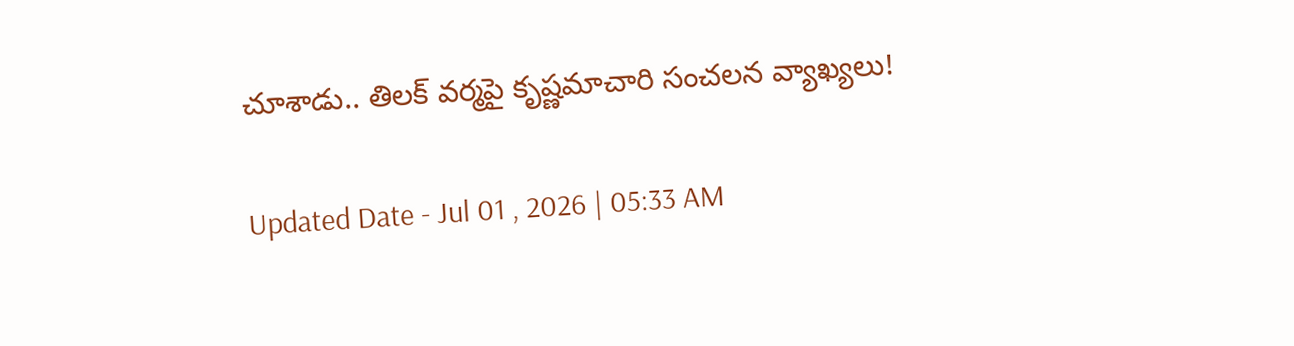చూశాడు.. తిలక్ వర్మపై కృష్ణమాచారి సంచలన వ్యాఖ్యలు!

Updated Date - Jul 01 , 2026 | 05:33 AM